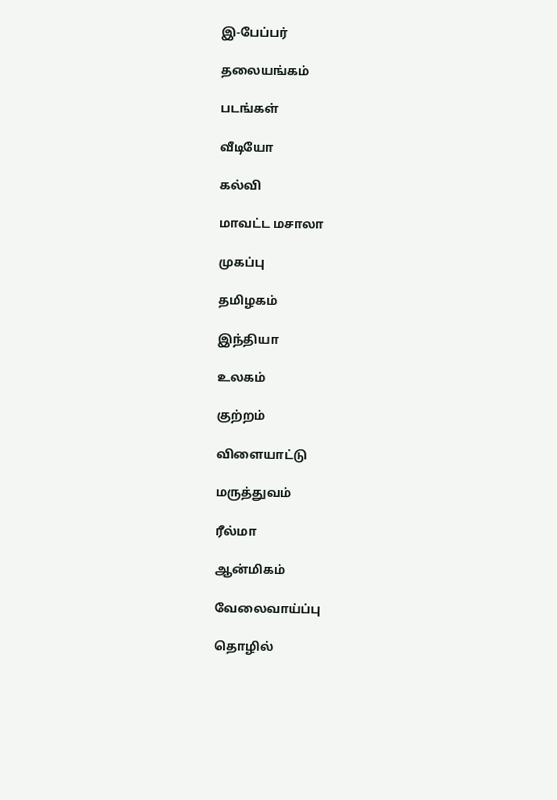இ-பேப்பர்

தலையங்கம்

படங்கள்

வீடியோ

கல்வி

மாவட்ட மசாலா

முகப்பு

தமிழகம்

இந்தியா

உலகம்

குற்றம்

விளையாட்டு

மருத்துவம்

ரீல்மா

ஆன்மிகம்

வேலைவாய்ப்பு

தொழில்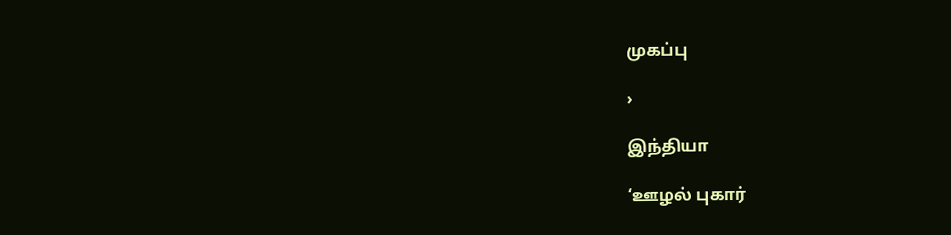முகப்பு

›

இந்தியா

‘ஊழல் புகார்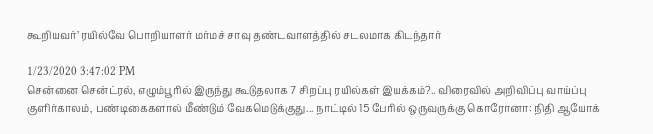கூறியவர்’ ரயில்வே பொறியாளர் மர்மச் சாவு தண்டவாளத்தில் சடலமாக கிடந்தார்

1/23/2020 3:47:02 PM
சென்னை சென்ட்ரல், எழும்பூரில் இருந்து கூடுதலாக 7 சிறப்பு ரயில்கள் இயக்கம்?.. விரைவில் அறிவிப்பு வாய்ப்பு குளிர்காலம், பண்டிகைகளால் மீண்டும் வேகமெடுக்குது... நாட்டில் 15 பேரில் ஒருவருக்கு கொரோனா: நிதி ஆயோக்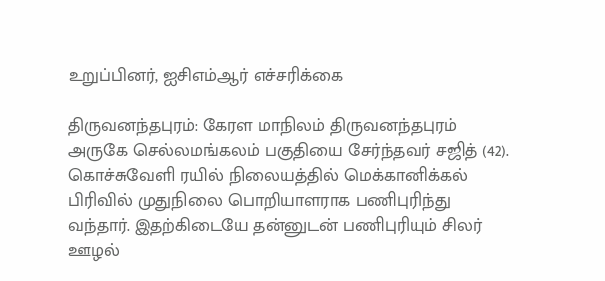உறுப்பினர், ஐசிஎம்ஆர் எச்சரிக்கை

திருவனந்தபுரம்: கேரள மாநிலம் திருவனந்தபுரம் அருகே செல்லமங்கலம் பகுதியை சேர்ந்தவர் சஜித் (42). கொச்சுவேளி ரயில் நிலையத்தில் மெக்கானிக்கல் பிரிவில் முதுநிலை பொறியாளராக பணிபுரிந்து வந்தார். இதற்கிடையே தன்னுடன் பணிபுரியும் சிலர் ஊழல்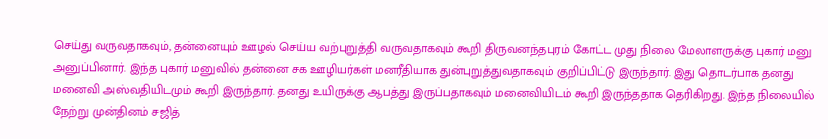செய்து வருவதாகவும், தன்னையும் ஊழல் செய்ய வற்புறுத்தி வருவதாகவும் கூறி திருவனந்தபுரம் கோட்ட முது நிலை மேலாளருக்கு புகார் மனு அனுப்பினார். இந்த புகார் மனுவில் தன்னை சக ஊழியர்கள் மனரீதியாக துன்புறுத்துவதாகவும் குறிப்பிட்டு இருந்தார். இது தொடர்பாக தனது மனைவி அஸ்வதியிடமும் கூறி இருந்தார். தனது உயிருக்கு ஆபத்து இருப்பதாகவும் மனைவியிடம் கூறி இருந்ததாக தெரிகிறது. இந்த நிலையில் நேற்று முன்தினம் சஜித்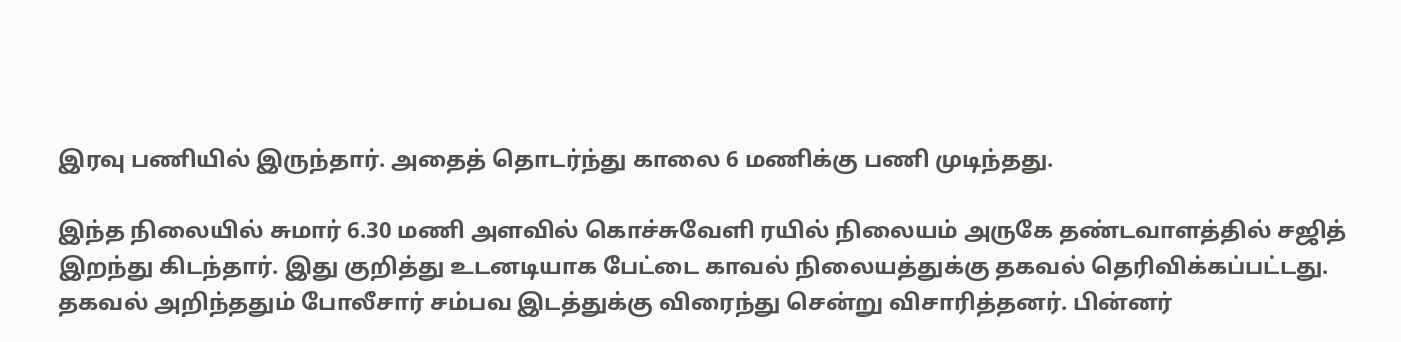இரவு பணியில் இருந்தார். அதைத் தொடர்ந்து காலை 6 மணிக்கு பணி முடிந்தது.

இந்த நிலையில் சுமார் 6.30 மணி அளவில் கொச்சுவேளி ரயில் நிலையம் அருகே தண்டவாளத்தில் சஜித் இறந்து கிடந்தார். இது குறித்து உடனடியாக பேட்டை காவல் நிலையத்துக்கு தகவல் தெரிவிக்கப்பட்டது. தகவல் அறிந்ததும் போலீசார் சம்பவ இடத்துக்கு விரைந்து சென்று விசாரித்தனர். பின்னர்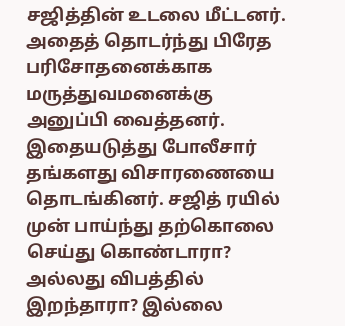சஜித்தின் உடலை மீட்டனர். அதைத் தொடர்ந்து பிரேத பரிசோதனைக்காக மருத்துவமனைக்கு அனுப்பி வைத்தனர். இதையடுத்து போலீசார் தங்களது விசாரணையை தொடங்கினர். சஜித் ரயில் முன் பாய்ந்து தற்கொலை செய்து கொண்டாரா? அல்லது விபத்தில் இறந்தாரா? இல்லை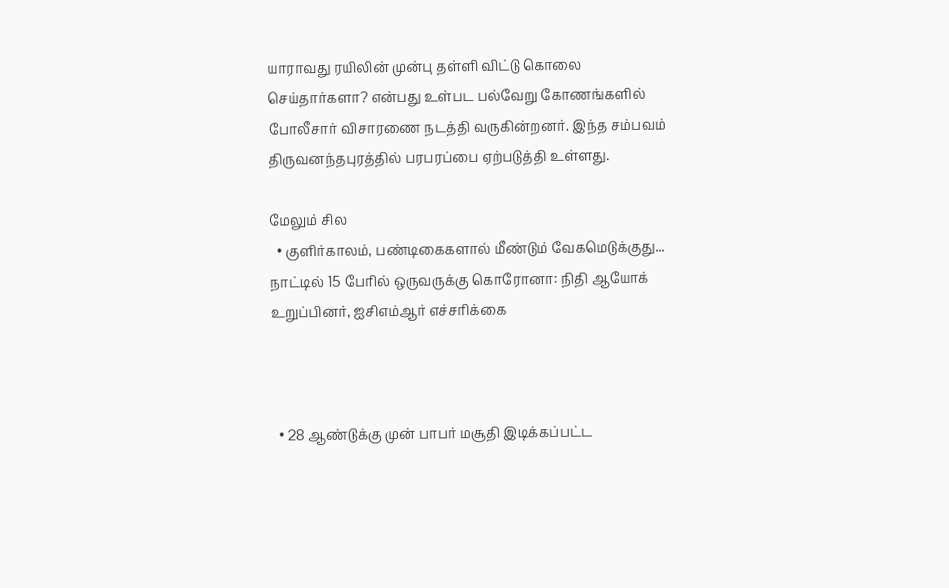யாராவது ரயிலின் முன்பு தள்ளி விட்டு கொலை செய்தார்களா? என்பது உள்பட பல்வேறு கோணங்களில் போலீசார் விசாரணை நடத்தி வருகின்றனர். இந்த சம்பவம் திருவனந்தபுரத்தில் பரபரப்பை ஏற்படுத்தி உள்ளது.

மேலும் சில
  • குளிர்காலம், பண்டிகைகளால் மீண்டும் வேகமெடுக்குது... நாட்டில் 15 பேரில் ஒருவருக்கு கொரோனா: நிதி ஆயோக் உறுப்பினர், ஐசிஎம்ஆர் எச்சரிக்கை



  • 28 ஆண்டுக்கு முன் பாபர் மசூதி இடிக்கப்பட்ட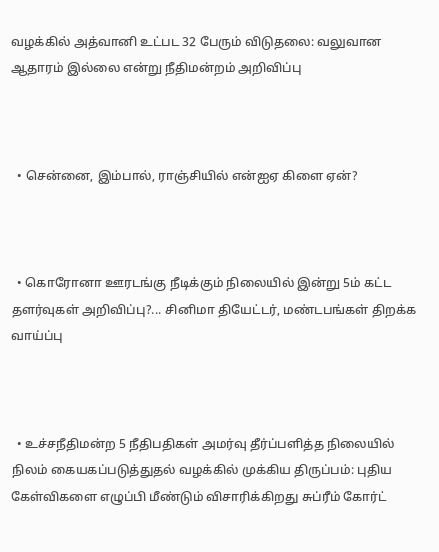வழக்கில் அத்வானி உட்பட 32 பேரும் விடுதலை: வலுவான ஆதாரம் இல்லை என்று நீதிமன்றம் அறிவிப்பு



  • சென்னை, இம்பால், ராஞ்சியில் என்ஐஏ கிளை ஏன்?



  • கொரோனா ஊரடங்கு நீடிக்கும் நிலையில் இன்று 5ம் கட்ட தளர்வுகள் அறிவிப்பு?... சினிமா தியேட்டர், மண்டபங்கள் திறக்க வாய்ப்பு



  • உச்சநீதிமன்ற 5 நீதிபதிகள் அமர்வு தீர்ப்பளித்த நிலையில் நிலம் கையகப்படுத்துதல் வழக்கில் முக்கிய திருப்பம்: புதிய கேள்விகளை எழுப்பி மீண்டும் விசாரிக்கிறது சுப்ரீம் கோர்ட்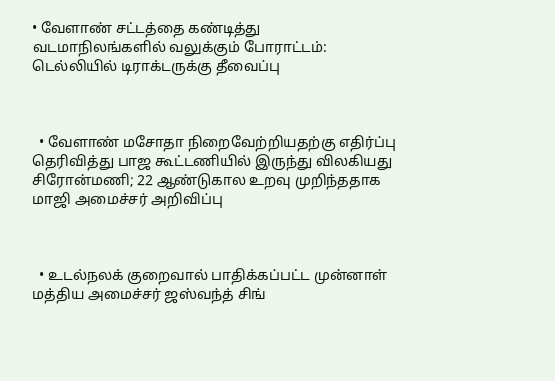• வேளாண் சட்டத்தை கண்டித்து வடமாநிலங்களில் வலுக்கும் போராட்டம்: டெல்லியில் டிராக்டருக்கு தீவைப்பு



  • வேளாண் மசோதா நிறைவேற்றியதற்கு எதிர்ப்பு தெரிவித்து பாஜ கூட்டணியில் இருந்து விலகியது சிரோன்மணி; 22 ஆண்டுகால உறவு முறிந்ததாக மாஜி அமைச்சர் அறிவிப்பு



  • உடல்நலக் குறைவால் பாதிக்கப்பட்ட முன்னாள் மத்திய அமைச்சர் ஜஸ்வந்த் சிங்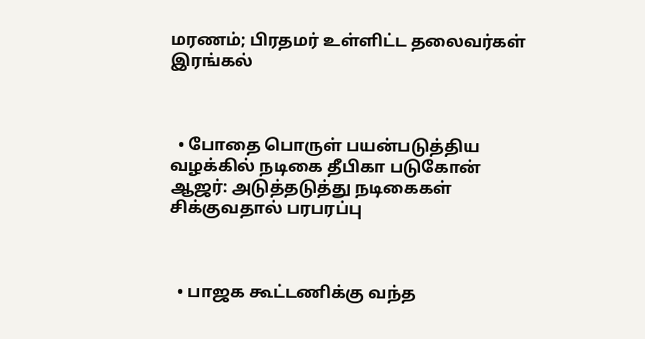மரணம்; பிரதமர் உள்ளிட்ட தலைவர்கள் இரங்கல்



  • போதை பொருள் பயன்படுத்திய வழக்கில் நடிகை தீபிகா படுகோன் ஆஜர்: அடுத்தடுத்து நடிகைகள் சிக்குவதால் பரபரப்பு



  • பாஜக கூட்டணிக்கு வந்த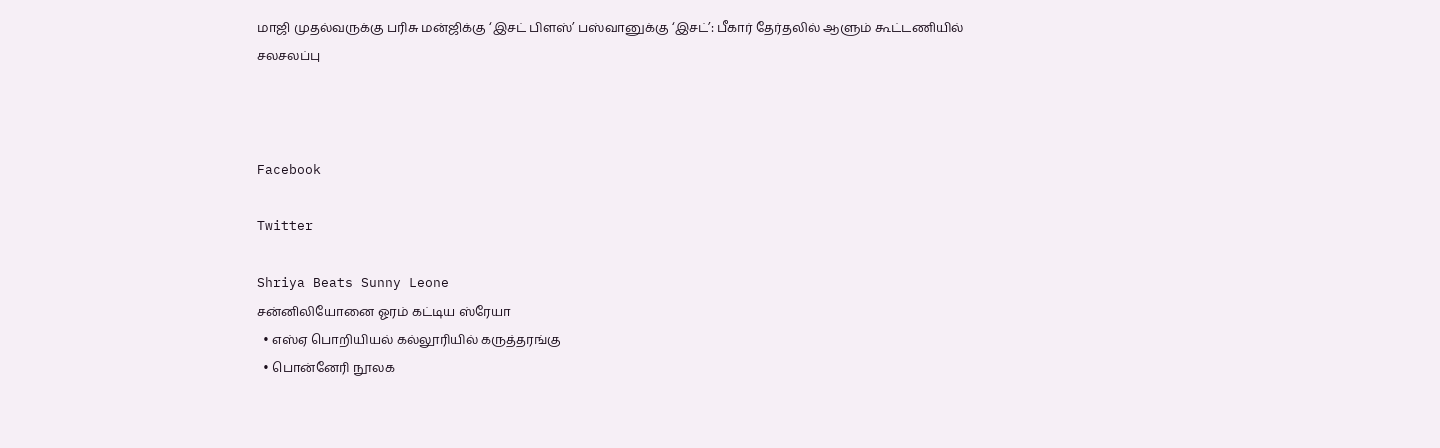மாஜி முதல்வருக்கு பரிசு மன்ஜிக்கு ‘இசட் பிளஸ்’ பஸ்வானுக்கு ‘இசட்’: பீகார் தேர்தலில் ஆளும் கூட்டணியில் சலசலப்பு



Facebook

Twitter

Shriya Beats Sunny Leone
சன்னிலியோனை ஓரம் கட்டிய ஸ்ரேயா
  • எஸ்ஏ பொறியியல் கல்லூரியில் கருத்தரங்கு
  • பொன்னேரி நூலக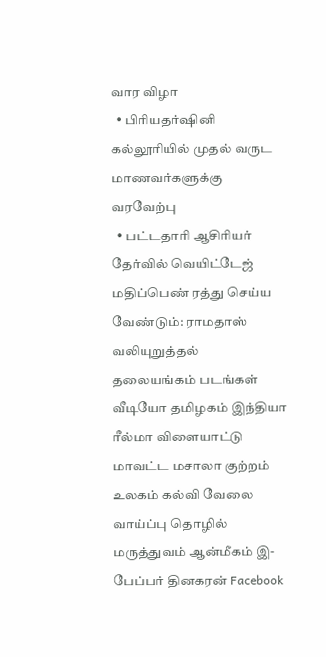வார விழா
  • பிரியதர்ஷினி கல்லூரியில் முதல் வருட மாணவர்களுக்கு வரவேற்பு
  • பட்டதாரி ஆசிரியர் தேர்வில் வெயிட்டேஜ் மதிப்பெண் ரத்து செய்ய வேண்டும்: ராமதாஸ் வலியுறுத்தல்
தலையங்கம் படங்கள் வீடியோ தமிழகம் இந்தியா ரீல்மா விளையாட்டு மாவட்ட மசாலா குற்றம் உலகம் கல்வி வேலை வாய்ப்பு தொழில் மருத்துவம் ஆன்மீகம் இ-பேப்பர் தினகரன் Facebook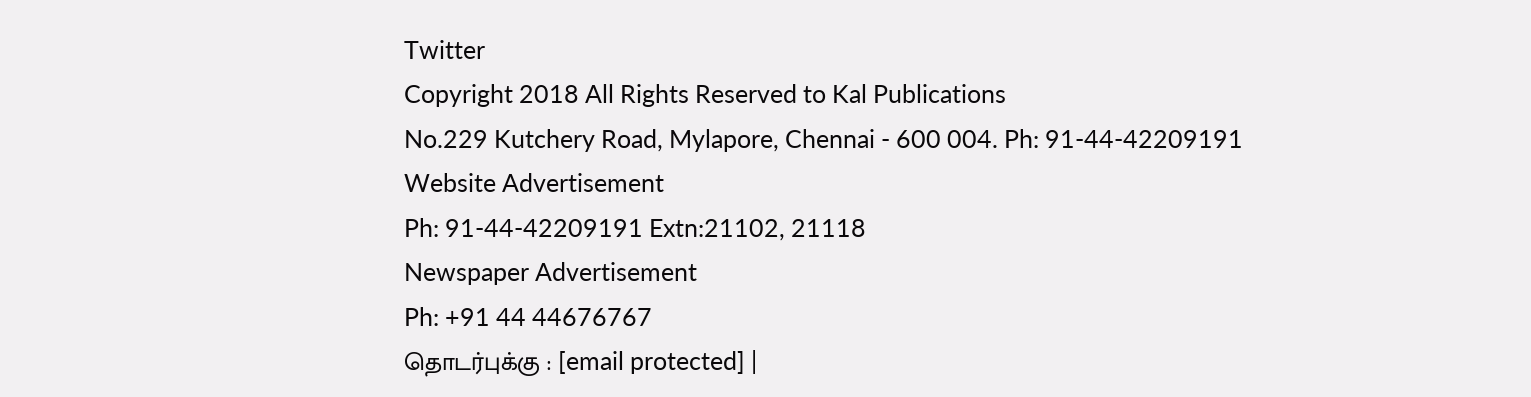Twitter
Copyright 2018 All Rights Reserved to Kal Publications
No.229 Kutchery Road, Mylapore, Chennai - 600 004. Ph: 91-44-42209191
Website Advertisement
Ph: 91-44-42209191 Extn:21102, 21118
Newspaper Advertisement
Ph: +91 44 44676767
தொடர்புக்கு : [email protected] |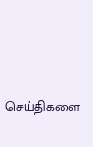செய்திகளை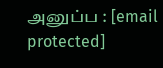அனுப்ப : [email protected]